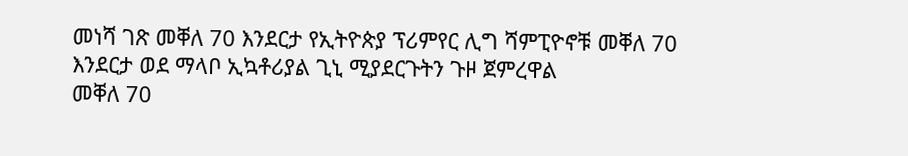መነሻ ገጽ መቐለ 70 እንደርታ የኢትዮጵያ ፕሪምየር ሊግ ሻምፒዮኖቹ መቐለ 70 እንደርታ ወደ ማላቦ ኢኳቶሪያል ጊኒ ሚያደርጉትን ጉዞ ጀምረዋል
መቐለ 70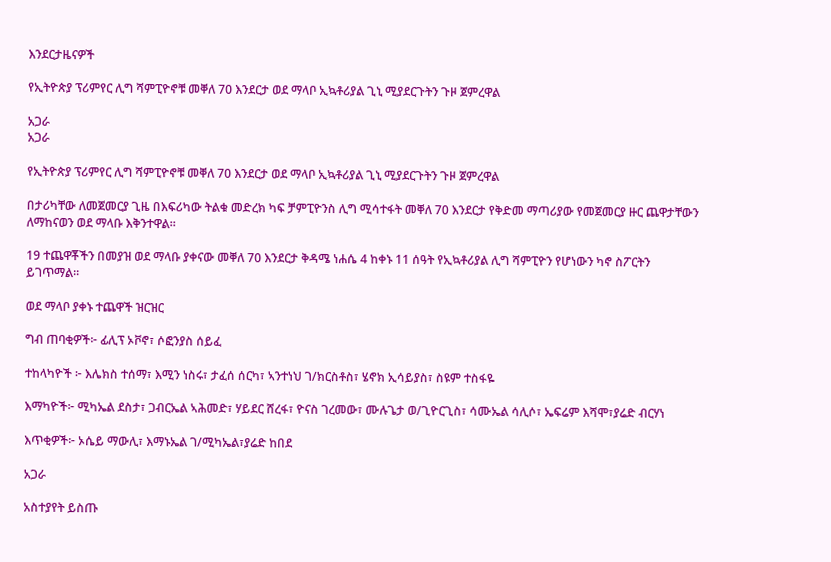እንደርታዜናዎች

የኢትዮጵያ ፕሪምየር ሊግ ሻምፒዮኖቹ መቐለ 70 እንደርታ ወደ ማላቦ ኢኳቶሪያል ጊኒ ሚያደርጉትን ጉዞ ጀምረዋል

አጋራ
አጋራ

የኢትዮጵያ ፕሪምየር ሊግ ሻምፒዮኖቹ መቐለ 70 እንደርታ ወደ ማላቦ ኢኳቶሪያል ጊኒ ሚያደርጉትን ጉዞ ጀምረዋል

በታሪካቸው ለመጀመርያ ጊዜ በእፍሪካው ትልቁ መድረክ ካፍ ቻምፒዮንስ ሊግ ሚሳተፋት መቐለ 70 እንደርታ የቅድመ ማጣሪያው የመጀመርያ ዙር ጨዋታቸውን ለማከናወን ወደ ማላቡ እቅንተዋል።

19 ተጨዋቾችን በመያዝ ወደ ማላቡ ያቀናው መቐለ 70 እንደርታ ቅዳሜ ነሐሴ 4 ከቀኑ 11 ሰዓት የኢኳቶሪያል ሊግ ሻምፒዮን የሆነውን ካኖ ስፖርትን ይገጥማል።

ወደ ማላቦ ያቀኑ ተጨዋች ዝርዝር

ግብ ጠባቂዎች፦ ፊሊፕ ኦቮኖ፣ ሶፎንያስ ሰይፈ

ተከላካዮች ፦ እሌክስ ተሰማ፣ እሚን ነስሩ፣ ታፈሰ ሰርካ፣ ኣንተነህ ገ/ክርስቶስ፣ ሄኖክ ኢሳይያስ፣ ስዩም ተስፋዬ

እማካዮች፦ ሚካኤል ደስታ፣ ጋብርኤል ኣሕመድ፣ ሃይደር ሸረፋ፣ ዮናስ ገረመው፣ ሙሉጌታ ወ/ጊዮርጊስ፣ ሳሙኤል ሳሊሶ፣ ኤፍሬም እሻሞ፣ያሬድ ብርሃነ

እጥቂዎች፦ ኦሴይ ማውሊ፣ እማኑኤል ገ/ሚካኤል፣ያሬድ ከበደ

አጋራ

አስተያየት ይስጡ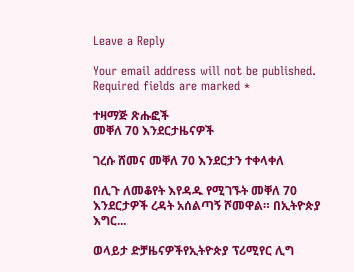Leave a Reply

Your email address will not be published. Required fields are marked *

ተዛማጅ ጽሑፎች
መቐለ 70 እንደርታዜናዎች

ገረሱ ሸመና መቐለ 70 እንደርታን ተቀላቀለ

በሊጉ ለመቆየት እየዳዱ የሚገኙት መቐለ 70 እንደርታዎች ረዳት አሰልጣኝ ሾመዋል። በኢትዮጵያ እግር...

ወላይታ ድቻዜናዎችየኢትዮጵያ ፕሪሚየር ሊግ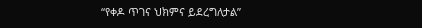“የቀዶ ጥገና ህክምና ይደረግለታል”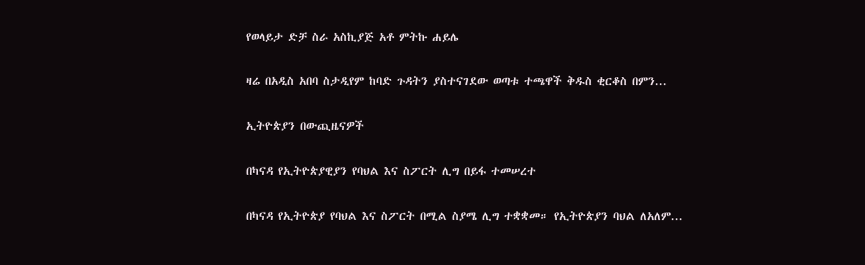የወላይታ ድቻ ስራ አስኪያጅ አቶ ምትኩ ሐይሌ

ዛሬ በአዲስ አበባ ስታዲየም ከባድ ጉዳትን ያስተናገደው ወጣቱ ተጫዋች ቅዱስ ቂርቆስ በምን...

ኢትዮጵያን በውጪዜናዎች

በካናዳ የኢትዮጵያዊያን የባህል እና ስፖርት ሊግ በይፋ ተመሠረተ

በካናዳ የኢትዮጵያ የባህል እና ስፖርት በሚል ስያሜ ሊግ ተቋቋመ። የኢትዮጵያን ባህል ለአለም...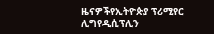ዜናዎችየኢትዮጵያ ፕሪሚየር ሊግየዲሲፕሊን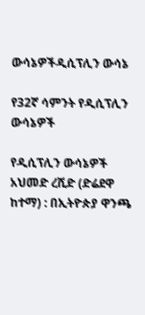ውሳኔዎችዲሲፕሊን ውሳኔ

የ32ኛ ሳምንት የዲሲፕሊን ውሳኔዎች

የዲሲፕሊን ውሳኔዎች አህመድ ረሺድ (ድሬደዋ ከተማ) : በኢትዮጵያ ዋንጫ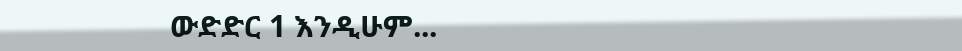ውድድር 1 እንዲሁም...